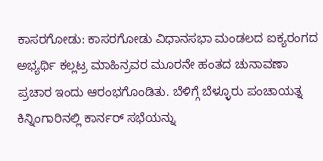ಕಾಸರಗೋಡು: ಕಾಸರಗೋಡು ವಿಧಾನಸಭಾ ಮಂಡಲದ ಐಕ್ಯರಂಗದ ಅಭ್ಯರ್ಥಿ ಕಲ್ಲಟ್ರ ಮಾಹಿನ್ರವರ ಮೂರನೇ ಹಂತದ ಚುನಾವಣಾ ಪ್ರಚಾರ ಇಂದು ಆರಂಭಗೊಂಡಿತು. ಬೆಳಿಗ್ಗೆ ಬೆಳ್ಳೂರು ಪಂಚಾಯತ್ನ ಕಿನ್ನಿಂಗಾರಿನಲ್ಲಿ ಕಾರ್ನರ್ ಸಭೆಯನ್ನು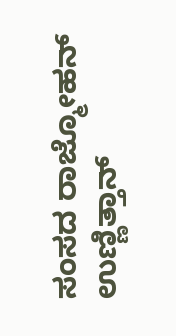ಸಂಸದ ರಾಜ್ಮೋಹನ್ ಉಣ್ಣಿತ್ತಾನ್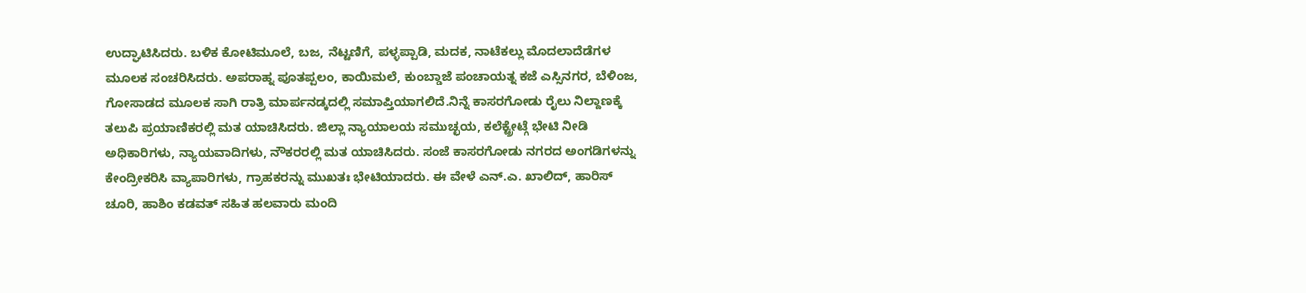ಉದ್ಘಾಟಿಸಿದರು. ಬಳಿಕ ಕೋಟಿಮೂಲೆ, ಬಜ, ನೆಟ್ಟಣಿಗೆ, ಪಳ್ಳಪ್ಪಾಡಿ, ಮದಕ, ನಾಟೆಕಲ್ಲು ಮೊದಲಾದೆಡೆಗಳ ಮೂಲಕ ಸಂಚರಿಸಿದರು. ಅಪರಾಹ್ನ ಪೂತಪ್ಪಲಂ, ಕಾಯಿಮಲೆ, ಕುಂಬ್ಡಾಜೆ ಪಂಚಾಯತ್ನ ಕಜೆ ಎಸ್ಸಿನಗರ, ಬೆಳಿಂಜ, ಗೋಸಾಡದ ಮೂಲಕ ಸಾಗಿ ರಾತ್ರಿ ಮಾರ್ಪನಡ್ಕದಲ್ಲಿ ಸಮಾಪ್ತಿಯಾಗಲಿದೆ.ನಿನ್ನೆ ಕಾಸರಗೋಡು ರೈಲು ನಿಲ್ದಾಣಕ್ಕೆ ತಲುಪಿ ಪ್ರಯಾಣಿಕರಲ್ಲಿ ಮತ ಯಾಚಿಸಿದರು. ಜಿಲ್ಲಾ ನ್ಯಾಯಾಲಯ ಸಮುಚ್ಛಯ, ಕಲೆಕ್ಟ್ರೇಟ್ಗೆ ಭೇಟಿ ನೀಡಿ ಅಧಿಕಾರಿಗಳು, ನ್ಯಾಯವಾದಿಗಳು, ನೌಕರರಲ್ಲಿ ಮತ ಯಾಚಿಸಿದರು. ಸಂಜೆ ಕಾಸರಗೋಡು ನಗರದ ಅಂಗಡಿಗಳನ್ನು ಕೇಂದ್ರೀಕರಿಸಿ ವ್ಯಾಪಾರಿಗಳು, ಗ್ರಾಹಕರನ್ನು ಮುಖತಃ ಭೇಟಿಯಾದರು. ಈ ವೇಳೆ ಎನ್.ಎ. ಖಾಲಿದ್, ಹಾರಿಸ್ ಚೂರಿ, ಹಾಶಿಂ ಕಡವತ್ ಸಹಿತ ಹಲವಾರು ಮಂದಿ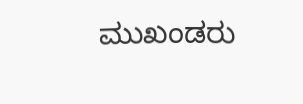ಮುಖಂಡರು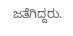ಜತೆಗಿದ್ದರು.